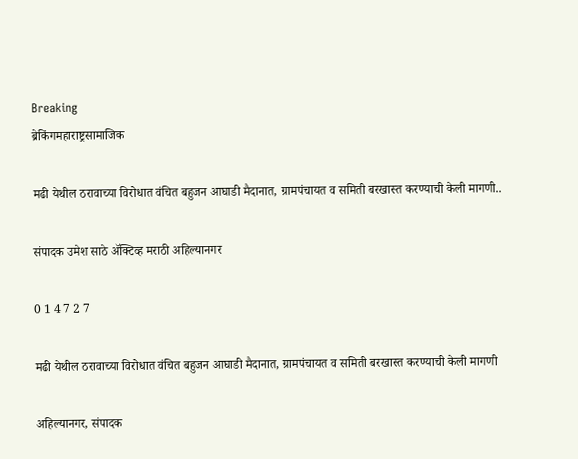Breaking
ब्रेकिंगमहाराष्ट्रसामाजिक

मढी येथील ठरावाच्या विरोधात वंचित बहुजन आघाडी मैदानात, ग्रामपंचायत व समिती बरखास्त करण्याची केली मागणी..

संपादक उमेश साठे ॲक्टिव्ह मराठी अहिल्यानगर

0 1 4 7 2 7

मढी येथील ठरावाच्या विरोधात वंचित बहुजन आघाडी मैदानात, ग्रामपंचायत व समिती बरखास्त करण्याची केली मागणी

अहिल्यानगर, संपादक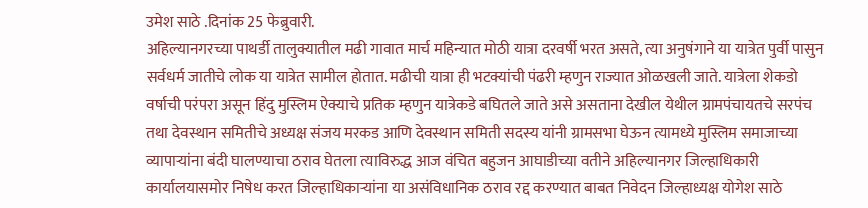उमेश साठे .दिनांक 25 फेब्रुवारी.
अहिल्यानगरच्या पाथर्डी तालुक्यातील मढी गावात मार्च महिन्यात मोठी यात्रा दरवर्षी भरत असते, त्या अनुषंगाने या यात्रेत पुर्वी पासुन सर्वधर्म जातीचे लोक या यात्रेत सामील होतात. मढीची यात्रा ही भटक्यांची पंढरी म्हणुन राज्यात ओळखली जाते. यात्रेला शेकडो वर्षाची परंपरा असून हिंदु मुस्लिम ऐक्याचे प्रतिक म्हणुन यात्रेकडे बघितले जाते असे असताना देखील येथील ग्रामपंचायतचे सरपंच तथा देवस्थान समितीचे अध्यक्ष संजय मरकड आणि देवस्थान समिती सदस्य यांनी ग्रामसभा घेऊन त्यामध्ये मुस्लिम समाजाच्या व्यापाऱ्यांना बंदी घालण्याचा ठराव घेतला त्याविरुद्ध आज वंचित बहुजन आघाडीच्या वतीने अहिल्यानगर जिल्हाधिकारी कार्यालयासमोर निषेध करत जिल्हाधिकाऱ्यांना या असंविधानिक ठराव रद्द करण्यात बाबत निवेदन जिल्हाध्यक्ष योगेश साठे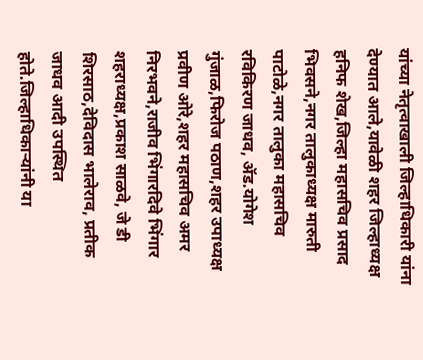यांच्या नेतृत्वाखाली जिल्हाधिकारी यांना देण्यात आले,यावेळी शहर जिल्हाध्यक्ष हनिफ शेख,जिल्हा महासचिव प्रसाद भिवसने,नगर तालुकाध्यक्ष मारुती पाटोळे,नगर तालुका महासचिव रविकिरण जाधव, ॲड.योगेश गुंजाळ,फिरोज पठाण,शहर उपाध्यक्ष प्रवीण ओरे,शहर महासचिव अमर निरभवने,राजीव भिंगारदिवे भिंगार शहराध्यक्ष,प्रकाश साळवे, जे डी शिरसाठ,देविदास भालेराव, प्रतीक जाधव आदी उपस्थित होते.जिल्हाधिकाऱ्यांनी या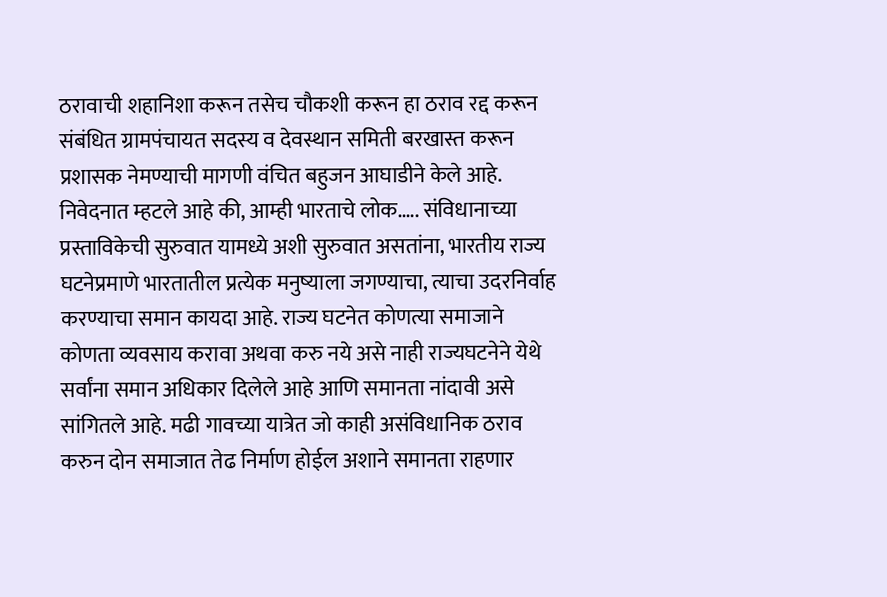ठरावाची शहानिशा करून तसेच चौकशी करून हा ठराव रद्द करून संबंधित ग्रामपंचायत सदस्य व देवस्थान समिती बरखास्त करून प्रशासक नेमण्याची मागणी वंचित बहुजन आघाडीने केले आहे.
निवेदनात म्हटले आहे की, आम्ही भारताचे लोक….. संविधानाच्या प्रस्ताविकेची सुरुवात यामध्ये अशी सुरुवात असतांना, भारतीय राज्य घटनेप्रमाणे भारतातील प्रत्येक मनुष्याला जगण्याचा, त्याचा उदरनिर्वाह करण्याचा समान कायदा आहे. राज्य घटनेत कोणत्या समाजाने कोणता व्यवसाय करावा अथवा करु नये असे नाही राज्यघटनेने येथे सर्वांना समान अधिकार दिलेले आहे आणि समानता नांदावी असे सांगितले आहे. मढी गावच्या यात्रेत जो काही असंविधानिक ठराव करुन दोन समाजात तेढ निर्माण होईल अशाने समानता राहणार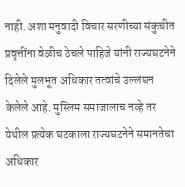नाही. अशा मनुवादी विचार सरणीच्या संकुचीत प्रवृत्तींना वेळीच ठेचले पाहिजे यांनी राज्यघटनेने दिलेले मुलभूत अधिकार तत्वांचे उल्लंघन केलेले आहे. मुस्लिम समाजालाच नव्हे तर येथील प्रत्येक घटकाला राज्यघटनेने समानतेचा अधिकार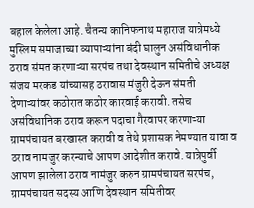बहाल केलेला आहे. चैतन्य कानिफनाथ महाराज यात्रेमध्ये मुस्लिम समाजाच्या व्यापाऱ्यांना बंदी घालुन असंविधानीक ठराव संमत करणाऱ्या सरपंच तथा देवस्थान समितीचे अध्यक्ष संजय मरकड यांच्यासह ठरावास मंजुरी देऊन संमती देणाऱ्यांवर कठोरात कठोर कारवाई करावी. तसेच असंविधानिक ठराव करून पदाचा गैरवापर करणाऱ्या ग्रामपंचायत बरखास्त करावी व तेथे प्रशासक नेमण्यात यावा व ठराव नामजुर करन्याचे आपण आदेशीत करावे. यात्रेपुर्वी आपण झालेला ठराव नामंजुर करुन ग्रामपंचायत सरपंच, ग्रामपंचायत सदस्य आणि देवस्थान समितीवर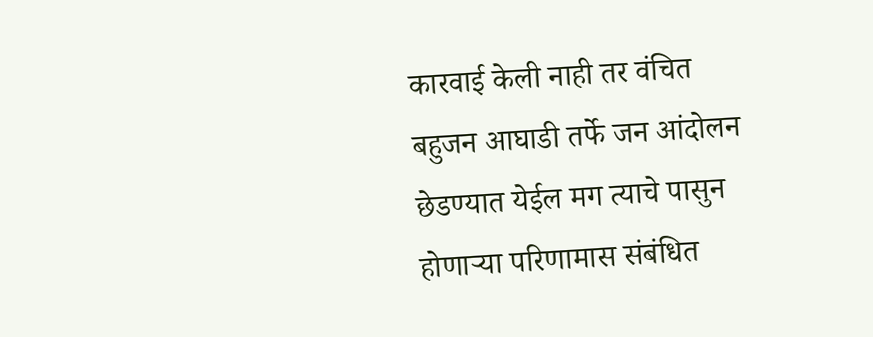कारवाई केली नाही तर वंचित बहुजन आघाडी तर्फे जन आंदोलन छेडण्यात येईल मग त्याचे पासुन होणाऱ्या परिणामास संबंधित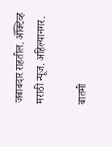जबाबदार राहतील. ॲक्टिव्ह मराठी न्यूज. अहिल्यानगर.

बातमी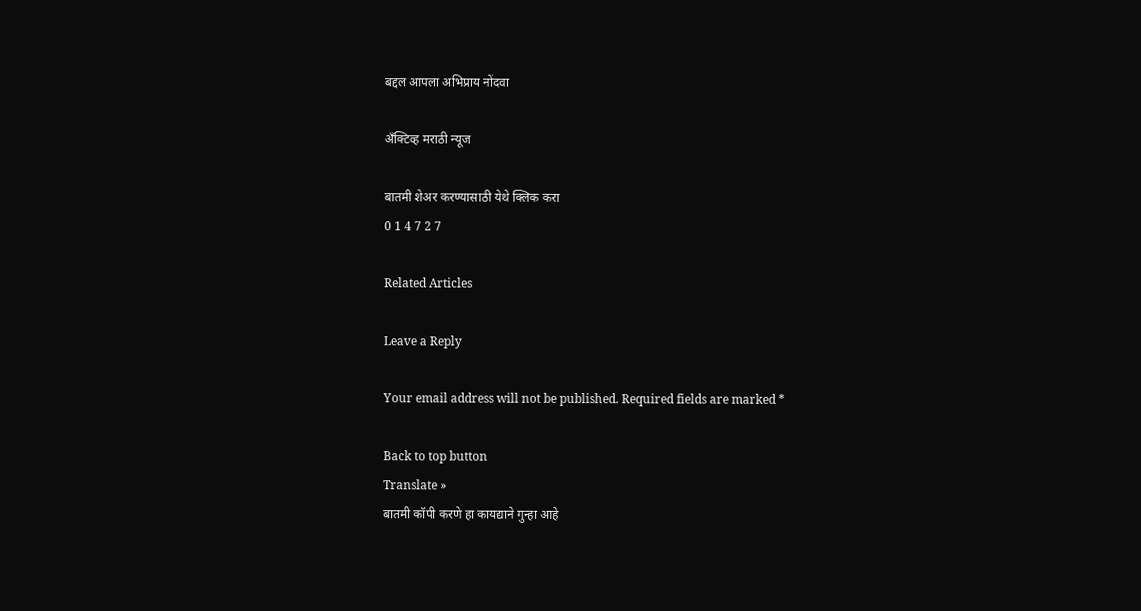बद्दल आपला अभिप्राय नोंदवा

अँक्टिव्ह मराठी न्यूज

बातमी शेअर करण्यासाठी येथे क्लिक करा
0 1 4 7 2 7

Related Articles

Leave a Reply

Your email address will not be published. Required fields are marked *

Back to top button
Translate »
बातमी कॉपी करणे हा कायद्याने गुन्हा आहे